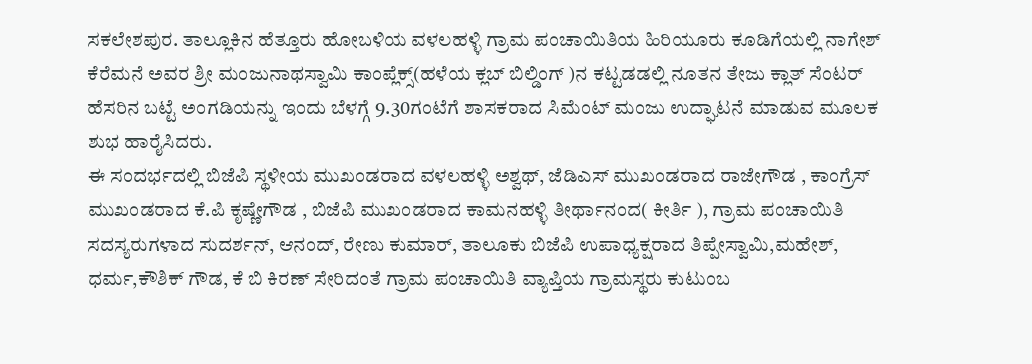ಸಕಲೇಶಪುರ. ತಾಲ್ಲೂಕಿನ ಹೆತ್ತೂರು ಹೋಬಳಿಯ ವಳಲಹಳ್ಳಿ ಗ್ರಾಮ ಪಂಚಾಯಿತಿಯ ಹಿರಿಯೂರು ಕೂಡಿಗೆಯಲ್ಲಿ ನಾಗೇಶ್ ಕೆರೆಮನೆ ಅವರ ಶ್ರೀ ಮಂಜುನಾಥಸ್ವಾಮಿ ಕಾಂಪ್ಲೆಕ್ಸ್(ಹಳೆಯ ಕ್ಲಬ್ ಬಿಲ್ಡಿಂಗ್ )ನ ಕಟ್ಟಡಡಲ್ಲಿ ನೂತನ ತೇಜು ಕ್ಲಾತ್ ಸೆಂಟರ್ ಹೆಸರಿನ ಬಟ್ಟೆ ಅಂಗಡಿಯನ್ನು ಇಂದು ಬೆಳಗ್ಗೆ 9.30ಗಂಟೆಗೆ ಶಾಸಕರಾದ ಸಿಮೆಂಟ್ ಮಂಜು ಉದ್ಘಾಟನೆ ಮಾಡುವ ಮೂಲಕ ಶುಭ ಹಾರೈಸಿದರು.
ಈ ಸಂದರ್ಭದಲ್ಲಿ ಬಿಜೆಪಿ ಸ್ಥಳೀಯ ಮುಖಂಡರಾದ ವಳಲಹಳ್ಳಿ ಅಶ್ವಥ್, ಜೆಡಿಎಸ್ ಮುಖಂಡರಾದ ರಾಜೇಗೌಡ , ಕಾಂಗ್ರೆಸ್ ಮುಖಂಡರಾದ ಕೆ.ಪಿ ಕೃಷ್ಣೇಗೌಡ , ಬಿಜೆಪಿ ಮುಖಂಡರಾದ ಕಾಮನಹಳ್ಳಿ ತೀರ್ಥಾನಂದ( ಕೀರ್ತಿ ), ಗ್ರಾಮ ಪಂಚಾಯಿತಿ ಸದಸ್ಯರುಗಳಾದ ಸುದರ್ಶನ್, ಆನಂದ್, ರೇಣು ಕುಮಾರ್, ತಾಲೂಕು ಬಿಜೆಪಿ ಉಪಾಧ್ಯಕ್ಷರಾದ ತಿಪ್ಪೇಸ್ವಾಮಿ,ಮಹೇಶ್, ಧರ್ಮ,ಕೌಶಿಕ್ ಗೌಡ, ಕೆ ಬಿ ಕಿರಣ್ ಸೇರಿದಂತೆ ಗ್ರಾಮ ಪಂಚಾಯಿತಿ ವ್ಯಾಪ್ತಿಯ ಗ್ರಾಮಸ್ಥರು ಕುಟುಂಬ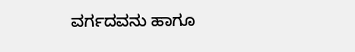ವರ್ಗದವನು ಹಾಗೂ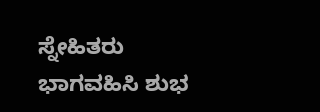ಸ್ನೇಹಿತರು ಭಾಗವಹಿಸಿ ಶುಭ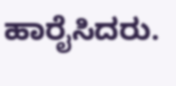ಹಾರೈಸಿದರು.